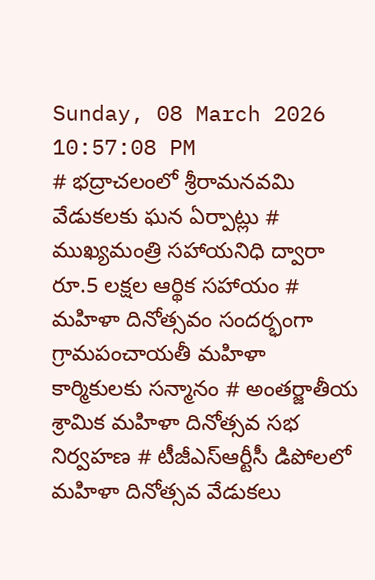Sunday, 08 March 2026 10:57:08 PM
# భద్రాచలంలో శ్రీరామనవమి వేడుకలకు ఘన ఏర్పాట్లు # ముఖ్యమంత్రి సహాయనిధి ద్వారా రూ.5 లక్షల ఆర్థిక సహాయం # మహిళా దినోత్సవం సందర్భంగా గ్రామపంచాయతీ మహిళా కార్మికులకు సన్మానం # అంతర్జాతీయ శ్రామిక మహిళా దినోత్సవ సభ నిర్వహణ # టీజీఎస్‌ఆర్టీసీ డిపోలలో మహిళా దినోత్సవ వేడుకలు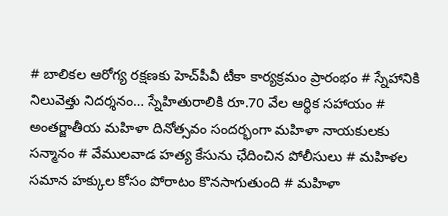# బాలికల ఆరోగ్య రక్షణకు హెచ్‌పీవీ టీకా కార్యక్రమం ప్రారంభం # స్నేహానికి నిలువెత్తు నిదర్శనం… స్నేహితురాలికి రూ.70 వేల ఆర్థిక సహాయం # అంతర్జాతీయ మహిళా దినోత్సవం సందర్భంగా మహిళా నాయకులకు సన్మానం # వేములవాడ హత్య కేసును ఛేదించిన పోలీసులు # మహిళల సమాన హక్కుల కోసం పోరాటం కొనసాగుతుంది # మహిళా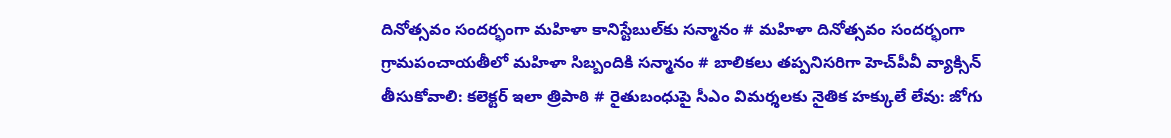దినోత్సవం సందర్భంగా మహిళా కానిస్టేబుల్‌కు సన్మానం # మహిళా దినోత్సవం సందర్భంగా గ్రామపంచాయతీలో మహిళా సిబ్బందికి సన్మానం # బాలికలు తప్పనిసరిగా హెచ్‌పీవీ వ్యాక్సిన్ తీసుకోవాలి: కలెక్టర్ ఇలా త్రిపాఠి # రైతుబంధుపై సీఎం విమర్శలకు నైతిక హక్కులే లేవు: జోగు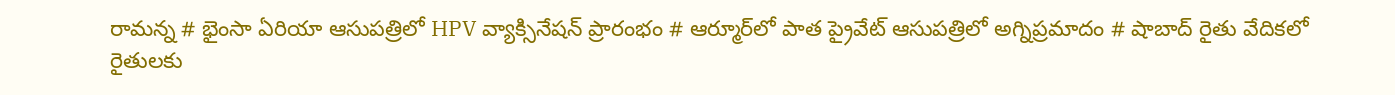రామన్న # భైంసా ఏరియా ఆసుపత్రిలో HPV వ్యాక్సినేషన్ ప్రారంభం # ఆర్మూర్‌లో పాత ప్రైవేట్ ఆసుపత్రిలో అగ్నిప్రమాదం # షాబాద్ రైతు వేదికలో రైతులకు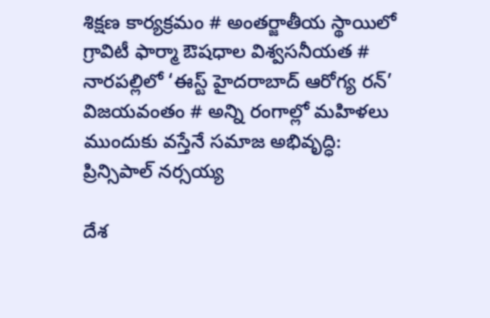శిక్షణ కార్యక్రమం # అంతర్జాతీయ స్థాయిలో గ్రావిటీ ఫార్మా ఔషధాల విశ్వసనీయత # నారపల్లిలో ‘ఈస్ట్ హైదరాబాద్ ఆరోగ్య రన్’ విజయవంతం # అన్ని రంగాల్లో మహిళలు ముందుకు వస్తేనే సమాజ అభివృద్ధి: ప్రిన్సిపాల్ నర్సయ్య

దేశ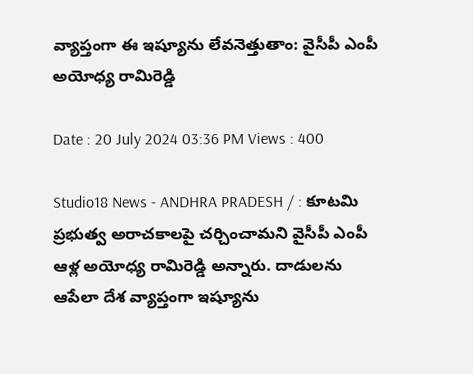వ్యాప్తంగా ఈ ఇష్యూను లేవనెత్తుతాం: వైసీపీ ఎంపీ అయోధ్య రామిరెడ్డి

Date : 20 July 2024 03:36 PM Views : 400

Studio18 News - ANDHRA PRADESH / : కూటమి ప్రభుత్వ అరాచకాలపై చర్చించామని వైసీపీ ఎంపీ ఆళ్ల అయోధ్య రామిరెడ్డి అన్నారు. దాడులను ఆపేలా దేశ వ్యాప్తంగా ఇష్యూను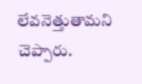లేవనెత్తుతామని చెప్పారు.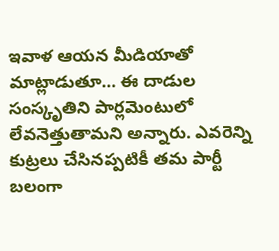ఇవాళ ఆయన మీడియాతో మాట్లాడుతూ… ఈ దాడుల సంస్కృతిని పార్లమెంటులో లేవనెత్తుతామని అన్నారు. ఎవరెన్ని కుట్రలు చేసినప్పటికీ తమ పార్టీ బలంగా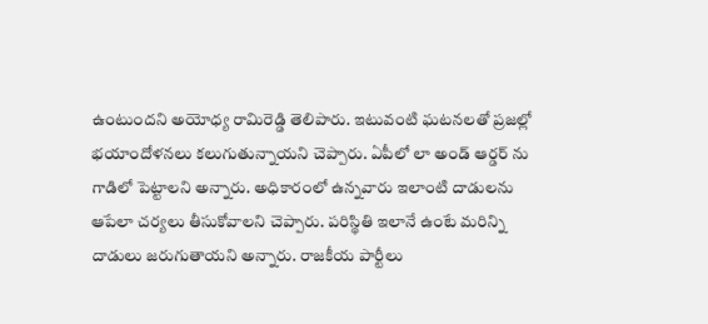ఉంటుందని అయోధ్య రామిరెడ్డి తెలిపారు. ఇటువంటి ఘటనలతో ప్రజల్లో భయాందోళనలు కలుగుతున్నాయని చెప్పారు. ఏపీలో లా అండ్ ఆర్డర్ ను గాడిలో పెట్టాలని అన్నారు. అధికారంలో ఉన్నవారు ఇలాంటి దాడులను ఆపేలా చర్యలు తీసుకోవాలని చెప్పారు. పరిస్థితి ఇలానే ఉంటే మరిన్ని దాడులు జరుగుతాయని అన్నారు. రాజకీయ పార్టీలు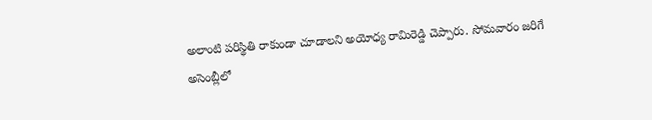అలాంటి పరిస్థితి రాకుండా చూడాలని అయోధ్య రామిరెడ్డి చెప్పారు. సోమవారం జరిగే అసెంబ్లీలో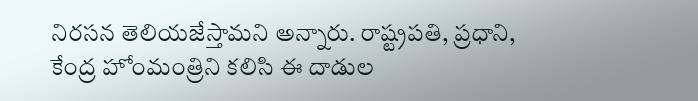నిరసన తెలియజేస్తామని అన్నారు. రాష్ట్రపతి, ప్రధాని, కేంద్ర హోంమంత్రిని కలిసి ఈ దాడుల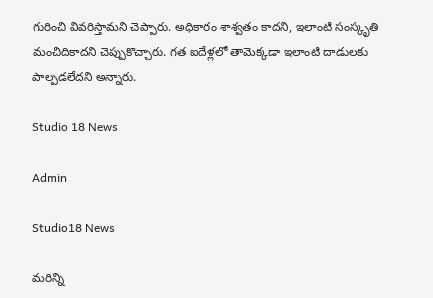గురించి వివరిస్తామని చెప్పారు. అధికారం శాశ్వతం కాదని, ఇలాంటి సంస్కృతి మంచిదికాదని చెప్పుకొచ్చారు. గత ఐదేళ్లలో తామెక్కడా ఇలాంటి దాడులకు పాల్పడలేదని అన్నారు.

Studio 18 News

Admin

Studio18 News

మరిన్ని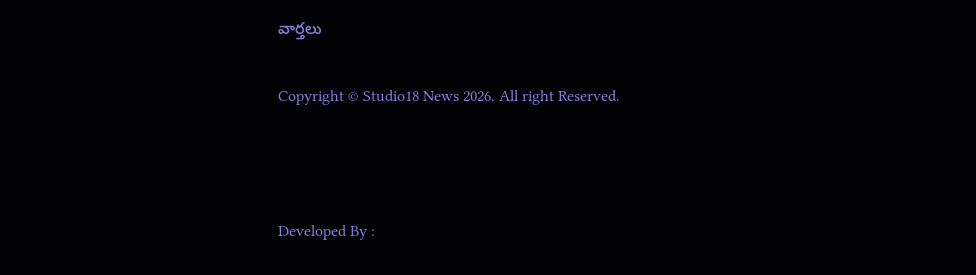వార్తలు

Copyright © Studio18 News 2026. All right Reserved.



Developed By :